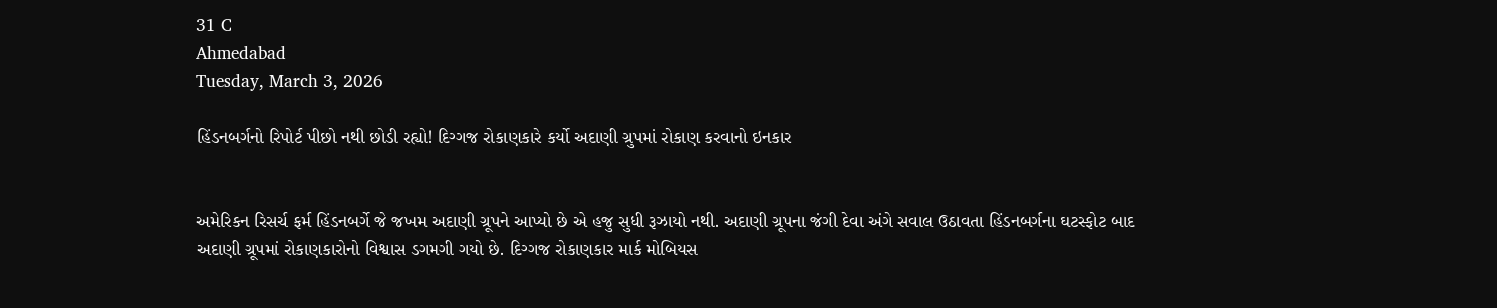31 C
Ahmedabad
Tuesday, March 3, 2026

હિંડનબર્ગનો રિપોર્ટ પીછો નથી છોડી રહ્યો! દિગ્ગજ રોકાણકારે કર્યો અદાણી ગ્રુપમાં રોકાણ કરવાનો ઇનકાર


અમેરિકન રિસર્ચ ફર્મ હિંડનબર્ગે જે જખમ અદાણી ગ્રૂપને આપ્યો છે એ હજુ સુધી રૂઝાયો નથી. અદાણી ગ્રૂપના જંગી દેવા અંગે સવાલ ઉઠાવતા હિંડનબર્ગના ઘટસ્ફોટ બાદ અદાણી ગ્રૂપમાં રોકાણકારોનો વિશ્વાસ ડગમગી ગયો છે. દિગ્ગજ રોકાણકાર માર્ક મોબિયસ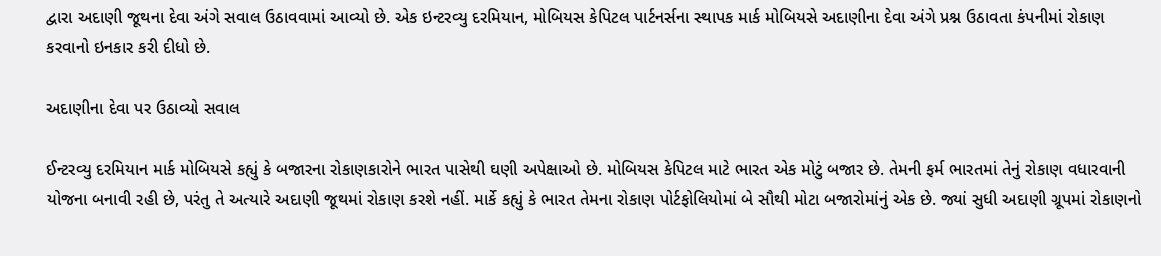દ્વારા અદાણી જૂથના દેવા અંગે સવાલ ઉઠાવવામાં આવ્યો છે. એક ઇન્ટરવ્યુ દરમિયાન, મોબિયસ કેપિટલ પાર્ટનર્સના સ્થાપક માર્ક મોબિયસે અદાણીના દેવા અંગે પ્રશ્ન ઉઠાવતા કંપનીમાં રોકાણ કરવાનો ઇનકાર કરી દીધો છે.

અદાણીના દેવા પર ઉઠાવ્યો સવાલ

ઈન્ટરવ્યુ દરમિયાન માર્ક મોબિયસે કહ્યું કે બજારના રોકાણકારોને ભારત પાસેથી ઘણી અપેક્ષાઓ છે. મોબિયસ કેપિટલ માટે ભારત એક મોટું બજાર છે. તેમની ફર્મ ભારતમાં તેનું રોકાણ વધારવાની યોજના બનાવી રહી છે, પરંતુ તે અત્યારે અદાણી જૂથમાં રોકાણ કરશે નહીં. માર્કે કહ્યું કે ભારત તેમના રોકાણ પોર્ટફોલિયોમાં બે સૌથી મોટા બજારોમાંનું એક છે. જ્યાં સુધી અદાણી ગ્રૂપમાં રોકાણનો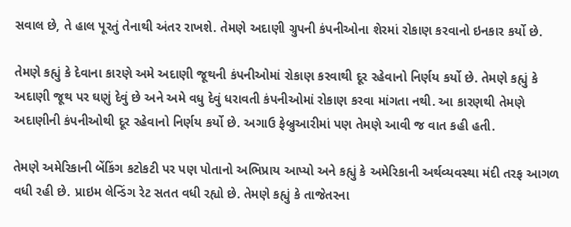સવાલ છે, તે હાલ પૂરતું તેનાથી અંતર રાખશે. તેમણે અદાણી ગ્રુપની કંપનીઓના શેરમાં રોકાણ કરવાનો ઇનકાર કર્યો છે.

તેમણે કહ્યું કે દેવાના કારણે અમે અદાણી જૂથની કંપનીઓમાં રોકાણ કરવાથી દૂર રહેવાનો નિર્ણય કર્યો છે. તેમણે કહ્યું કે અદાણી જૂથ પર ઘણું દેવું છે અને અમે વધુ દેવું ધરાવતી કંપનીઓમાં રોકાણ કરવા માંગતા નથી. આ કારણથી તેમણે અદાણીની કંપનીઓથી દૂર રહેવાનો નિર્ણય કર્યો છે. અગાઉ ફેબ્રુઆરીમાં પણ તેમણે આવી જ વાત કહી હતી.

તેમણે અમેરિકાની બેંકિંગ કટોકટી પર પણ પોતાનો અભિપ્રાય આપ્યો અને કહ્યું કે અમેરિકાની અર્થવ્યવસ્થા મંદી તરફ આગળ વધી રહી છે. પ્રાઇમ લેન્ડિંગ રેટ સતત વધી રહ્યો છે. તેમણે કહ્યું કે તાજેતરના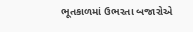ભૂતકાળમાં ઉભરતા બજારોએ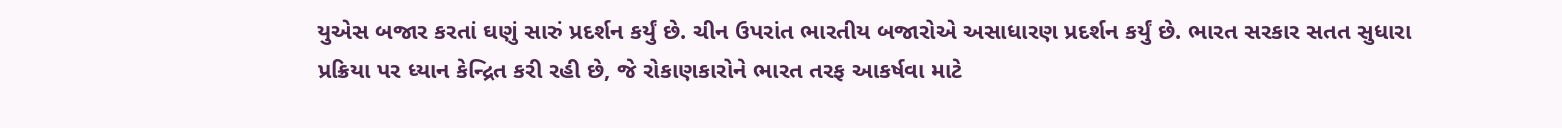યુએસ બજાર કરતાં ઘણું સારું પ્રદર્શન કર્યું છે. ચીન ઉપરાંત ભારતીય બજારોએ અસાધારણ પ્રદર્શન કર્યું છે. ભારત સરકાર સતત સુધારા પ્રક્રિયા પર ધ્યાન કેન્દ્રિત કરી રહી છે, જે રોકાણકારોને ભારત તરફ આકર્ષવા માટે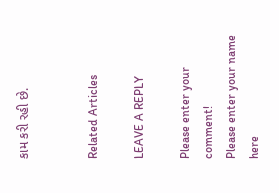કામ કરી રહી છે.


Related Articles

LEAVE A REPLY

Please enter your comment!
Please enter your name here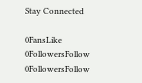Stay Connected

0FansLike
0FollowersFollow
0FollowersFollow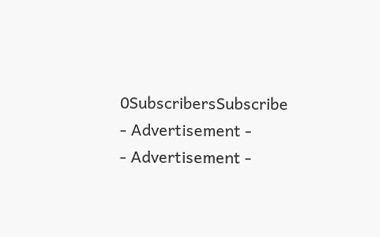0SubscribersSubscribe
- Advertisement -
- Advertisement -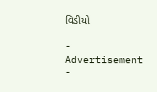વિડીયો

- Advertisement -